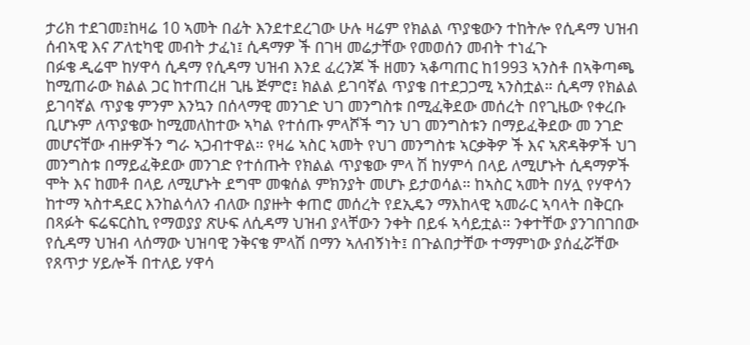ታሪክ ተደገመ፤ከዛሬ 10 ኣመት በፊት እንደተደረገው ሁሉ ዛሬም የክልል ጥያቄውን ተከትሎ የሲዳማ ህዝብ ሰብኣዊ እና ፖለቲካዊ መብት ታፈነ፤ ሲዳማዎ ች በገዛ መሬታቸው የመወሰን መብት ተነፈጉ
በፉቄ ዲሬሞ ከሃዋሳ ሲዳማ የሲዳማ ህዝብ እንደ ፈረንጆ ች ዘመን ኣቆጣጠር ከ1993 ኣንስቶ በኣቅጣጫ ከሚጠራው ክልል ጋር ከተጠረዘ ጊዜ ጅምሮ፤ ክልል ይገባኛል ጥያቄ በተደጋጋሚ ኣንስቷል። ሲዳማ የክልል ይገባኛል ጥያቄ ምንም እንኳን በሰላማዊ መንገድ ህገ መንግስቱ በሚፈቅደው መሰረት በየጊዜው የቀረቡ ቢሆኑም ለጥያቄው ከሚመለከተው ኣካል የተሰጡ ምላሾች ግን ህገ መንግስቱን በማይፈቅደው መ ንገድ መሆናቸው ብዙዎችን ግራ ኣጋብተዋል። የዛሬ ኣስር ኣመት የህገ መንግስቱ ኣርቃቅዎ ች እና ኣጽዳቅዎች ህገ መንግስቱ በማይፈቅደው መንገድ የተሰጡት የክልል ጥያቄው ምላ ሽ ከሃምሳ በላይ ለሚሆኑት ሲዳማዎች ሞት እና ከመቶ በላይ ለሚሆኑት ደግሞ መቁሰል ምክንያት መሆኑ ይታወሳል። ከኣስር ኣመት በሃሏ የሃዋሳን ከተማ ኣስተዳደር እንከልሳለን ብለው በያዙት ቀጠሮ መሰረት የደኢዴን ማእከላዊ ኣመራር ኣባላት በቅርቡ በጻፉት ፍሬፍርስኪ የማወያያ ጽሁፍ ለሲዳማ ህዝብ ያላቸውን ንቀት በይፋ ኣሳይቷል። ንቀተቸው ያንገበገበው የሲዳማ ህዝብ ላሰማው ህዝባዊ ንቅናቄ ምላሽ በማን ኣለብኝነት፤ በጉልበታቸው ተማምነው ያሰፈሯቸው የጸጥታ ሃይሎች በተለይ ሃዋሳ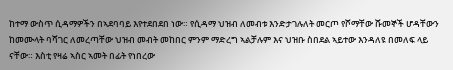ከተማ ውስጥ ሲዳማዎችን በኣደባባይ እየተደበደበ ነው። የሲዳማ ህዝብ ለመብቱ እንድታገሉለት መርጦ የሾማቸው ሹመኞች ሆዳቸውን ከመሙላት ባሻገር ለመረጣቸው ህዝብ መብት መከበር ምንም ማድረግ ኣልቻሉም እና ህዝቡ ስበደል ኣይተው እንዳለዩ በመለፍ ላይ ናቸው። እስቲ የዛሬ ኣስር ኣመት በፊት የነበረው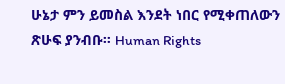ሁኔታ ምን ይመስል እንደት ነበር የሚቀጠለውን ጽሁፍ ያንብቡ። Human Rights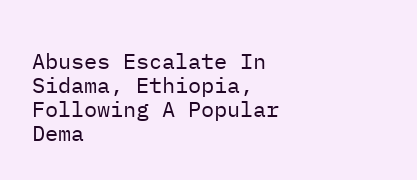Abuses Escalate In Sidama, Ethiopia, Following A Popular Dema